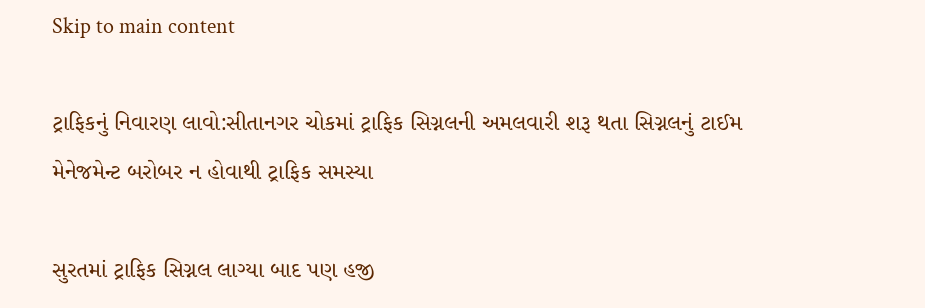Skip to main content

ટ્રાફિકનું નિવારણ લાવો:સીતાનગર ચોકમાં ટ્રાફિક સિગ્નલની અમલવારી શરૂ થતા સિગ્નલનું ટાઈમ મેનેજમેન્ટ બરોબર ન હોવાથી ટ્રાફિક સમસ્યા

સુરતમાં ટ્રાફિક સિગ્નલ લાગ્યા બાદ પણ હજી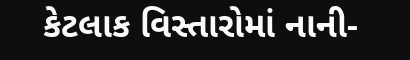કેટલાક વિસ્તારોમાં નાની-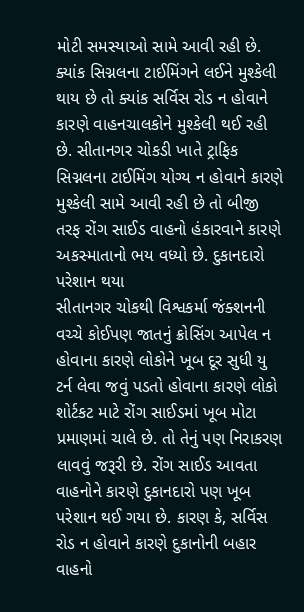મોટી સમસ્યાઓ સામે આવી રહી છે. ક્યાંક સિગ્નલના ટાઈમિંગને લઈને મુશ્કેલી થાય છે તો ક્યાંક સર્વિસ રોડ ન હોવાને કારણે વાહનચાલકોને મુશ્કેલી થઈ રહી છે. સીતાનગર ચોકડી ખાતે ટ્રાફિક સિગ્નલના ટાઈમિંગ યોગ્ય ન હોવાને કારણે મુશ્કેલી સામે આવી રહી છે તો બીજી તરફ રોંગ સાઈડ વાહનો હંકારવાને કારણે અકસ્માતાનો ભય વધ્યો છે. દુકાનદારો પરેશાન થયા
સીતાનગર ચોકથી વિશ્વકર્મા જંક્શનની વચ્ચે કોઈપણ જાતનું ક્રોસિંગ આપેલ ન હોવાના કારણે લોકોને ખૂબ દૂર સુધી યુ ટર્ન લેવા જવું પડતો હોવાના કારણે લોકો શોર્ટકટ માટે રોંગ સાઈડમાં ખૂબ મોટા પ્રમાણમાં ચાલે છે. તો તેનું પણ નિરાકરણ લાવવું જરૂરી છે. રોંગ સાઈડ આવતા વાહનોને કારણે દુકાનદારો પણ ખૂબ પરેશાન થઈ ગયા છે. કારણ કે, સર્વિસ રોડ ન હોવાને કારણે દુકાનોની બહાર વાહનો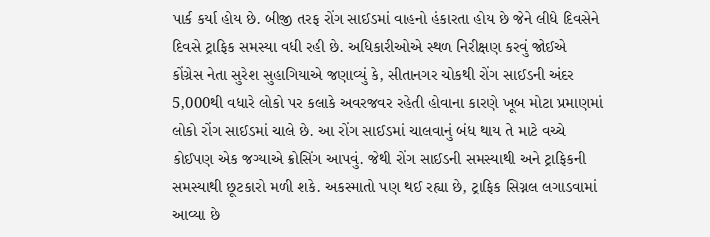પાર્ક કર્યા હોય છે. બીજી તરફ રોંગ સાઈડમાં વાહનો હંકારતા હોય છે જેને લીધે દિવસેને દિવસે ટ્રાફિક સમસ્યા વધી રહી છે. અધિકારીઓએ સ્થળ નિરીક્ષણ કરવું જોઈએ
કોંગ્રેસ નેતા સુરેશ સુહાગિયાએ જણાવ્યું કે, સીતાનગર ચોકથી રોંગ સાઈડની અંદર 5,000થી વધારે લોકો પર કલાકે અવરજવર રહેતી હોવાના કારણે ખૂબ મોટા પ્રમાણમાં લોકો રોંગ સાઈડમાં ચાલે છે. આ રોંગ સાઈડમાં ચાલવાનું બંધ થાય તે માટે વચ્ચે કોઈપણ એક જગ્યાએ ક્રોસિંગ આપવું. જેથી રોંગ સાઈડની સમસ્યાથી અને ટ્રાફિકની સમસ્યાથી છૂટકારો મળી શકે. અકસ્માતો પણ થઈ રહ્યા છે, ટ્રાફિક સિગ્નલ લગાડવામાં આવ્યા છે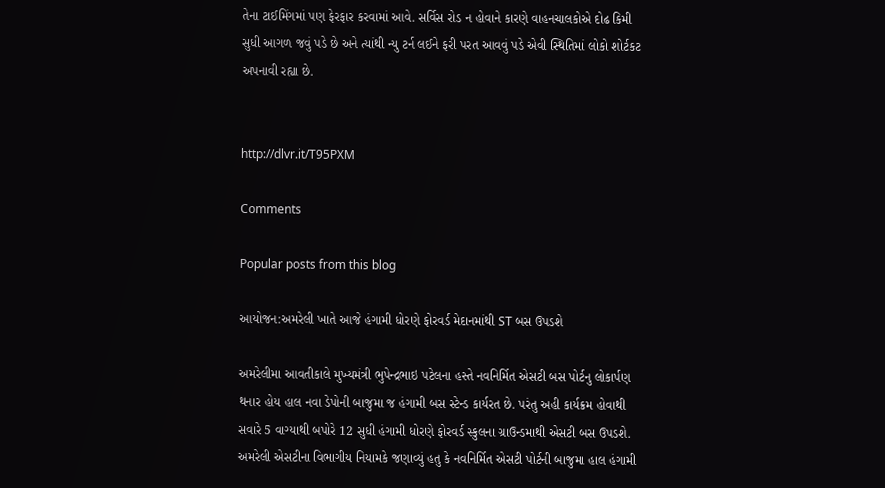તેના ટાઈમિંગમાં પણ ફેરફાર કરવામાં આવે. સર્વિસ રોડ ન હોવાને કારણે વાહનચાલકોએ દોઢ કિમી સુધી આગળ જવું પડે છે અને ત્યાંથી ન્યુ ટર્ન લઈને ફરી પરત આવવું પડે એવી સ્થિતિમાં લોકો શોર્ટકટ અપનાવી રહ્યા છે.


http://dlvr.it/T95PXM

Comments

Popular posts from this blog

આયોજન:અમરેલી ખાતે આજે હંગામી ધોરણે ફોરવર્ડ મેદાનમાંથી ST બસ ઉપડશે

અમરેલીમા આવતીકાલે મુખ્યમંત્રી ભુપેન્દ્રભાઇ પટેલના હસ્તે નવનિર્મિત એસટી બસ પોર્ટનુ લોકાર્પણ થનાર હોય હાલ નવા ડેપોની બાજુમા જ હંગામી બસ સ્ટેન્ડ કાર્યરત છે. પરંતુ અહી કાર્યક્રમ હોવાથી સવારે 5 વાગ્યાથી બપોરે 12 સુધી હંગામી ધોરણે ફોરવર્ડ સ્કુલના ગ્રાઉન્ડમાથી એસટી બસ ઉપડશે. અમરેલી એસટીના વિભાગીય નિયામકે જણાવ્યું હતુ કે નવનિર્મિત એસટી પોર્ટની બાજુમા હાલ હંગામી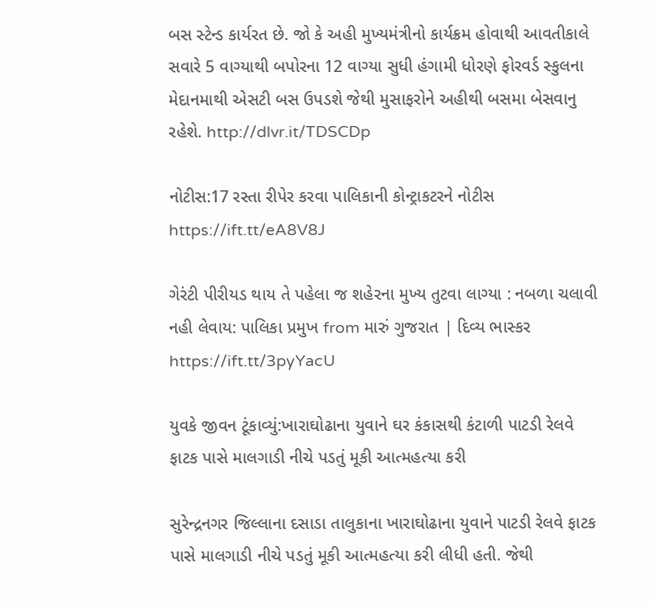બસ સ્ટેન્ડ કાર્યરત છે. જો કે અહી મુખ્યમંત્રીનો કાર્યક્રમ હોવાથી આવતીકાલે સવારે 5 વાગ્યાથી બપોરના 12 વાગ્યા સુધી હંગામી ધોરણે ફોરવર્ડ સ્કુલના મેદાનમાથી એસટી બસ ઉપડશે જેથી મુસાફરોને અહીથી બસમા બેસવાનુ રહેશે. http://dlvr.it/TDSCDp

નોટીસ:17 રસ્તા રીપેર કરવા પાલિકાની કોન્ટ્રાકટરને નોટીસ https://ift.tt/eA8V8J

ગેરંટી પીરીયડ થાય તે પહેલા જ શહેરના મુખ્ય તુટવા લાગ્યા : નબળા ચલાવી નહી લેવાય: પાલિકા પ્રમુખ from મારું ગુજરાત | દિવ્ય ભાસ્કર https://ift.tt/3pyYacU

યુવકે જીવન ટૂંકાવ્યું:ખારાઘોઢાના યુવાને ઘર કંકાસથી કંટાળી પાટડી રેલવે ફાટક પાસે માલગાડી નીચે પડતું મૂકી આત્મહત્યા કરી

સુરેન્દ્રનગર જિલ્લાના દસાડા તાલુકાના ખારાઘોઢાના યુવાને પાટડી રેલવે ફાટક પાસે માલગાડી નીચે પડતું મૂકી આત્મહત્યા કરી લીધી હતી. જેથી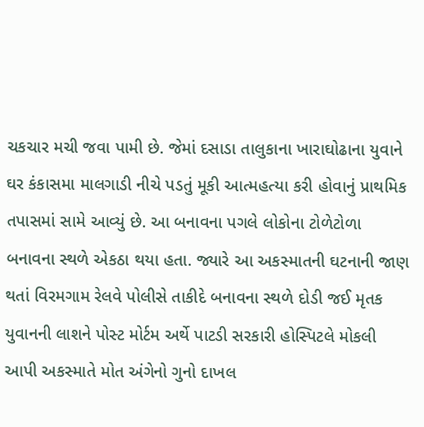ચકચાર મચી જવા પામી છે. જેમાં દસાડા તાલુકાના ખારાઘોઢાના યુવાને ઘર કંકાસમા માલગાડી નીચે પડતું મૂકી આત્મહત્યા કરી હોવાનું પ્રાથમિક તપાસમાં સામે આવ્યું છે. આ બનાવના પગલે લોકોના ટોળેટોળા બનાવના સ્થળે એકઠા થયા હતા. જ્યારે આ અકસ્માતની ઘટનાની જાણ થતાં વિરમગામ રેલવે પોલીસે તાકીદે બનાવના સ્થળે દોડી જઈ મૃતક યુવાનની લાશને પોસ્ટ મોર્ટમ અર્થે પાટડી સરકારી હોસ્પિટલે મોકલી આપી અકસ્માતે મોત અંગેનો ગુનો દાખલ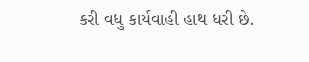કરી વધુ કાર્યવાહી હાથ ધરી છે.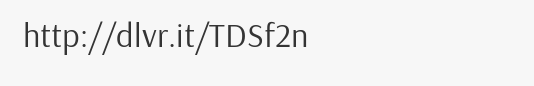http://dlvr.it/TDSf2n